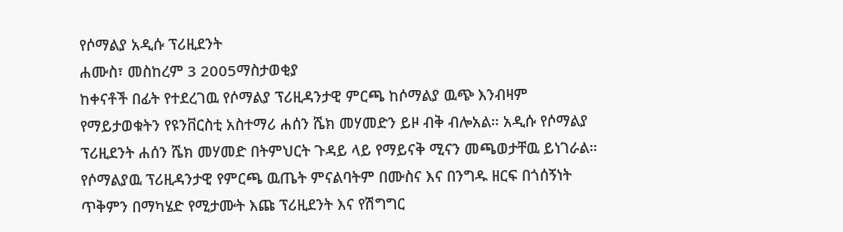የሶማልያ አዲሱ ፕሪዚደንት
ሐሙስ፣ መስከረም 3 2005ማስታወቂያ
ከቀናቶች በፊት የተደረገዉ የሶማልያ ፕሪዚዳንታዊ ምርጫ ከሶማልያ ዉጭ እንብዛም የማይታወቁትን የዩንቨርስቲ አስተማሪ ሐሰን ሼክ መሃመድን ይዞ ብቅ ብሎአል። አዲሱ የሶማልያ ፕሪዚደንት ሐሰን ሼክ መሃመድ በትምህርት ጉዳይ ላይ የማይናቅ ሚናን መጫወታቸዉ ይነገራል። የሶማልያዉ ፕሪዚዳንታዊ የምርጫ ዉጤት ምናልባትም በሙስና እና በንግዱ ዘርፍ በጎሰኝነት ጥቅምን በማካሄድ የሚታሙት እጩ ፕሪዚደንት እና የሽግግር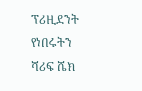ፕሪዚደንት የነበሩትን ሻሪፍ ሼክ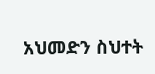አህመድን ስህተት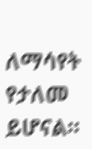ለማሳየት የታለመ ይሆናል።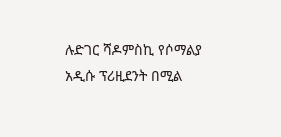ሉድገር ሻዶምስኪ የሶማልያ አዲሱ ፕሪዚደንት በሚል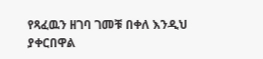የጻፈዉን ዘገባ ገመቹ በቀለ እንዲህ ያቀርበዋል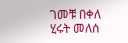ገመቹ በቀለ
ሂሩት መለሰ